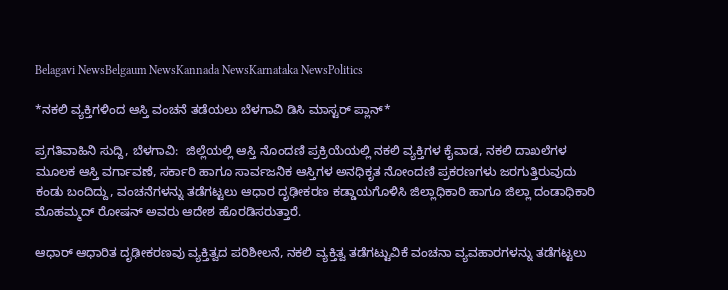Belagavi NewsBelgaum NewsKannada NewsKarnataka NewsPolitics

*ನಕಲಿ ವ್ಯಕ್ತಿಗಳಿಂದ ಆಸ್ತಿ ವಂಚನೆ ತಡೆಯಲು ಬೆಳಗಾವಿ ಡಿಸಿ ಮಾಸ್ಟರ್ ಪ್ಲಾನ್*

ಪ್ರಗತಿವಾಹಿನಿ ಸುದ್ದಿ, ಬೆಳಗಾವಿ:  ಜಿಲ್ಲೆಯಲ್ಲಿ ಆಸ್ತಿ ನೊಂದಣಿ ಪ್ರಕ್ರಿಯೆಯಲ್ಲಿ ನಕಲಿ ವ್ಯಕ್ತಿಗಳ ಕೈವಾಡ, ನಕಲಿ ದಾಖಲೆಗಳ ಮೂಲಕ ಆಸ್ತಿ ವರ್ಗಾವಣೆ, ಸರ್ಕಾರಿ ಹಾಗೂ ಸಾರ್ವಜನಿಕ ಆಸ್ತಿಗಳ ಅನಧಿಕೃತ ನೋಂದಣಿ ಪ್ರಕರಣಗಳು ಜರಗುತ್ತಿರುವುದು ಕಂಡು ಬಂದಿದ್ದು, ವಂಚನೆಗಳನ್ನು ತಡೆಗಟ್ಟಲು ಆಧಾರ ದೃಢೀಕರಣ ಕಡ್ಡಾಯಗೊಳಿಸಿ ಜಿಲ್ಲಾಧಿಕಾರಿ ಹಾಗೂ ಜಿಲ್ಲಾ ದಂಡಾಧಿಕಾರಿ ಮೊಹಮ್ಮದ್ ರೋಷನ್ ಅವರು ಆದೇಶ ಹೊರಡಿಸರುತ್ತಾರೆ.

ಆಧಾರ್ ಆಧಾರಿತ ದೃಢೀಕರಣವು ವ್ಯಕ್ತಿತ್ವದ ಪರಿಶೀಲನೆ, ನಕಲಿ ವ್ಯಕ್ತಿತ್ವ ತಡೆಗಟ್ಟುವಿಕೆ ವಂಚನಾ ವ್ಯವಹಾರಗಳನ್ನು ತಡೆಗಟ್ಟಲು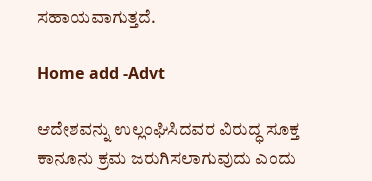ಸಹಾಯವಾಗುತ್ತದೆ.

Home add -Advt

ಆದೇಶವನ್ನು ಉಲ್ಲಂಘಿಸಿದವರ ವಿರುದ್ಧ ಸೂಕ್ತ ಕಾನೂನು ಕ್ರಮ ಜರುಗಿಸಲಾಗುವುದು ಎಂದು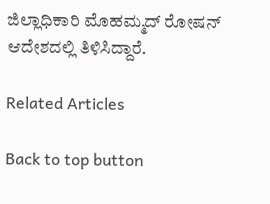ಜಿಲ್ಲಾಧಿಕಾರಿ ಮೊಹಮ್ಮದ್ ರೋಷನ್ ಆದೇಶದಲ್ಲಿ ತಿಳಿಸಿದ್ದಾರೆ.

Related Articles

Back to top button